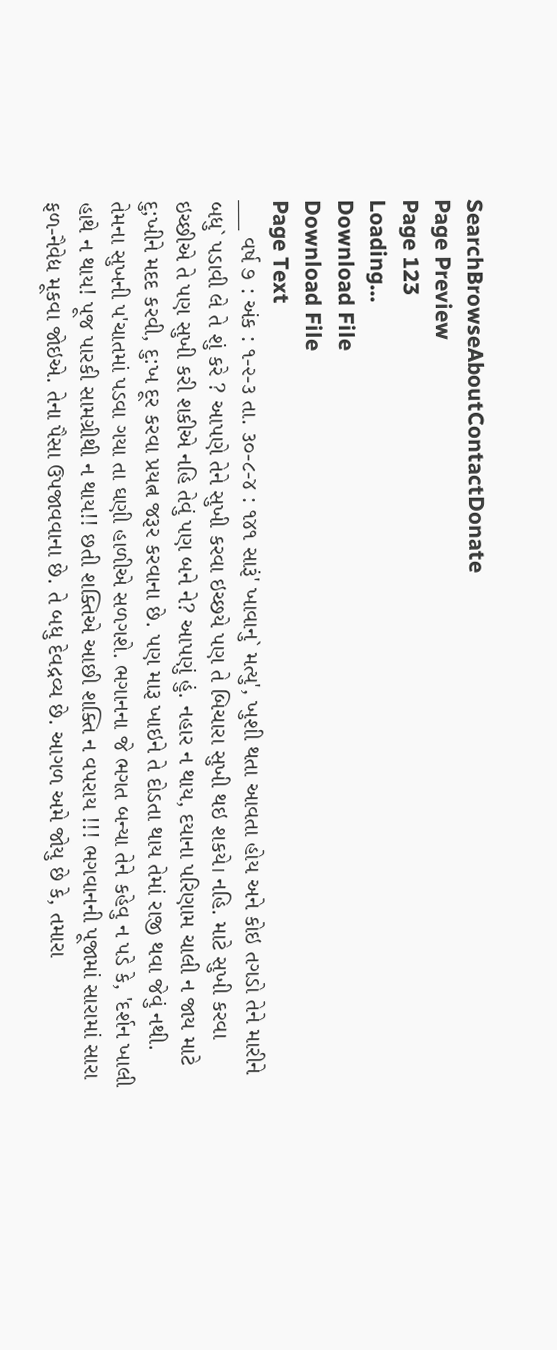SearchBrowseAboutContactDonate
Page Preview
Page 123
Loading...
Download File
Download File
Page Text
___ વર્ષ ૭ : અંક : ૧-૨-૩ તા. ૩૦-૮-૪ : ૧૪૧ સારૂં' ખાવાનુ` મત્યુ', ખુશી થતા આવતા હોય અને કોઇ તગડો તેને મારીને બધુ` પડાવી લે તે શું કરે ? આપણે તેને સુખી કરવા ઇચ્છયે પણ તે બિચારા સુખી થઇ શકયે। નહિ. માટે સુખી કરવા ઇચ્છીએ તે પણ સુખી કરી શકીએ નહિ તેવું પણ બને ને? આપણું હું. નહાર ન થાય, દયાના પરિણામ ચાલી ન જાય માટે દુ;ખીને મદદ કરવી, દુ:ખ દૂર કરવા પ્રયત્ન જરૂર કરવાના છે. પણ મારૂ ખાઇને તે દોડતા થાય તેમાં રાજી થવા જેવું નથી. તેમના સુખની પ'ચાતમાં પડવા ગયા તા ઘણી હાળીએ સળગશે. ભગાનના જે ભગત બન્યા તેને કહેવુ ન પડે કે, 'દર્શન ખાલી હાથે ન થાય! પૂજ પારકી સામગ્રીથી ન થાય!! છતી શક્તિએ આછી શક્તિ ન વપરાય !!! ભગવાનની પૂજામાં સારામાં સારા ફળ-નૈવેદ્ય મૂકવા જોઇએ. તેના પૈસા ઉપજાવવાના છે. તે બધુ દેવદ્રવ્ય છે. આગળ અમે જોયુ છે કે, તમારા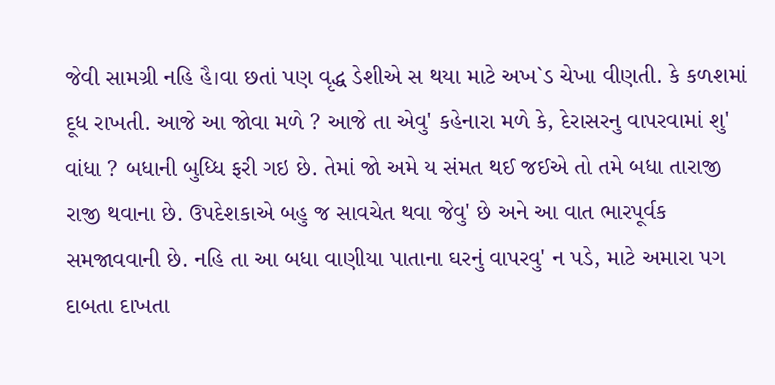જેવી સામગ્રી નહિ હૈ।વા છતાં પણ વૃદ્ધ ડેશીએ સ થયા માટે અખ`ડ ચેખા વીણતી. કે કળશમાં દૂધ રાખતી. આજે આ જોવા મળે ? આજે તા એવુ' કહેનારા મળે કે, દેરાસરનુ વાપરવામાં શુ' વાંધા ? બધાની બુધ્ધિ ફરી ગઇ છે. તેમાં જો અમે ય સંમત થઈ જઈએ તો તમે બધા તારાજી રાજી થવાના છે. ઉપદેશકાએ બહુ જ સાવચેત થવા જેવુ' છે અને આ વાત ભારપૂર્વક સમજાવવાની છે. નહિ તા આ બધા વાણીયા પાતાના ઘરનું વાપરવુ' ન પડે, માટે અમારા પગ દાબતા દાખતા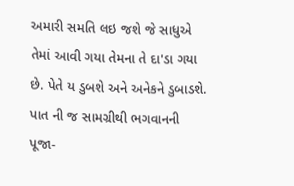અમારી સમતિ લઇ જશે જે સાધુએ તેમાં આવી ગયા તેમના તે દા'ડા ગયા છે. પેતે ય ડુબશે અને અનેકને ડુબાડશે. પાત ની જ સામગ્રીથી ભગવાનની પૂજા-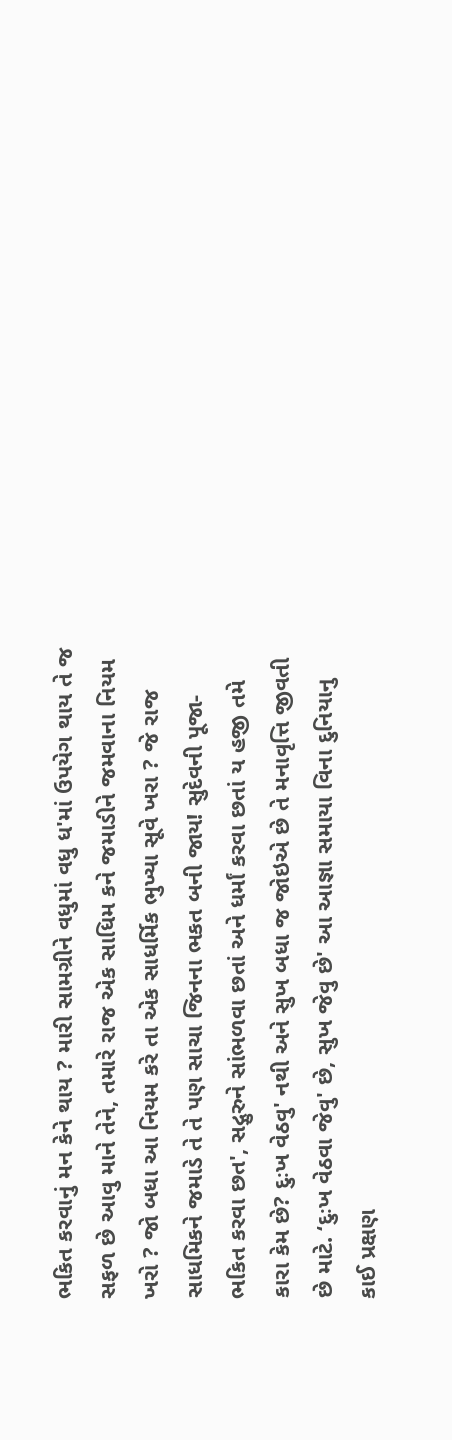ભકિત કરવાનું મન કેને થાય ? મારી સામગ્રીને વધુમાં વધુ ધ'માં ઉપયેગ થાય તે જ સફળ છે આવુ માને તેને, તમારે રાજ એક સાધિમ કને જમાડીને જમવાના નિયમ ખરો ? જો બધા આ નિયમ કરે તા એક સાધર્મિક ભુખ્યા સૂવે ખરા ? જે રાજ સાધમિકને જમાડે તે તે પણ સાચા જિનના ભકત બની જાય! સુદેવની પૂજા-ભકિત કરવા છત', સદ્ગુરુને સાંભળવા છતાં અને ધર્માં કરવા છતાં ય હજી તમે કારા કેમ છે? દુઃખ વેઠવુ' નથી અને સુખ બધા જ જોઇએ છે તે મનાવૃત્તિ જીવતી છે માટે. ‘દુઃખ વેઠવા જેવુ' છે, સુખ જેવુ છે' આ આજ્ઞા સમાયા વિના દુનિયાનુ કાઈ પ્રક્ષણ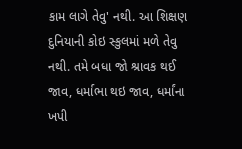કામ લાગે તેવુ' નથી. આ શિક્ષણ દુનિયાની કોઇ સ્કુલમાં મળે તેવુ નથી. તમે બધા જો શ્રાવક થઈ જાવ, ધર્માભા થઇ જાવ, ધર્માંના ખપી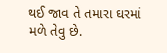થઈ જાવ તે તમારા ઘરમાં મળે તેવુ છે.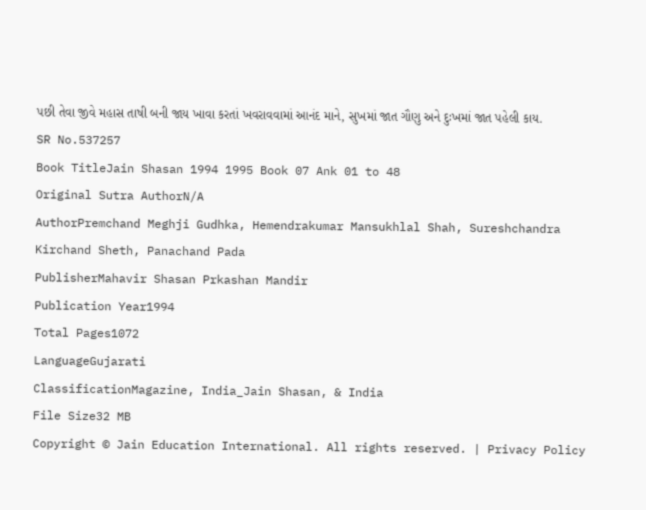પછી તેવા જીવે મહાસ તાષી બની જાય ખાવા કરતાં ખવરાવવામાં આનંદ માને, સુખમાં જાત ગૌણુ અને દુઃખમાં જાત પહેલી કાય.
SR No.537257
Book TitleJain Shasan 1994 1995 Book 07 Ank 01 to 48
Original Sutra AuthorN/A
AuthorPremchand Meghji Gudhka, Hemendrakumar Mansukhlal Shah, Sureshchandra Kirchand Sheth, Panachand Pada
PublisherMahavir Shasan Prkashan Mandir
Publication Year1994
Total Pages1072
LanguageGujarati
ClassificationMagazine, India_Jain Shasan, & India
File Size32 MB
Copyright © Jain Education International. All rights reserved. | Privacy Policy